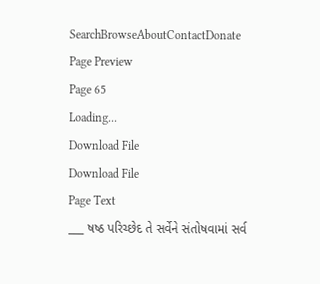SearchBrowseAboutContactDonate
Page Preview
Page 65
Loading...
Download File
Download File
Page Text
___ ષષ્ઠ પરિચ્છેદ તે સર્વેને સંતોષવામાં સર્વ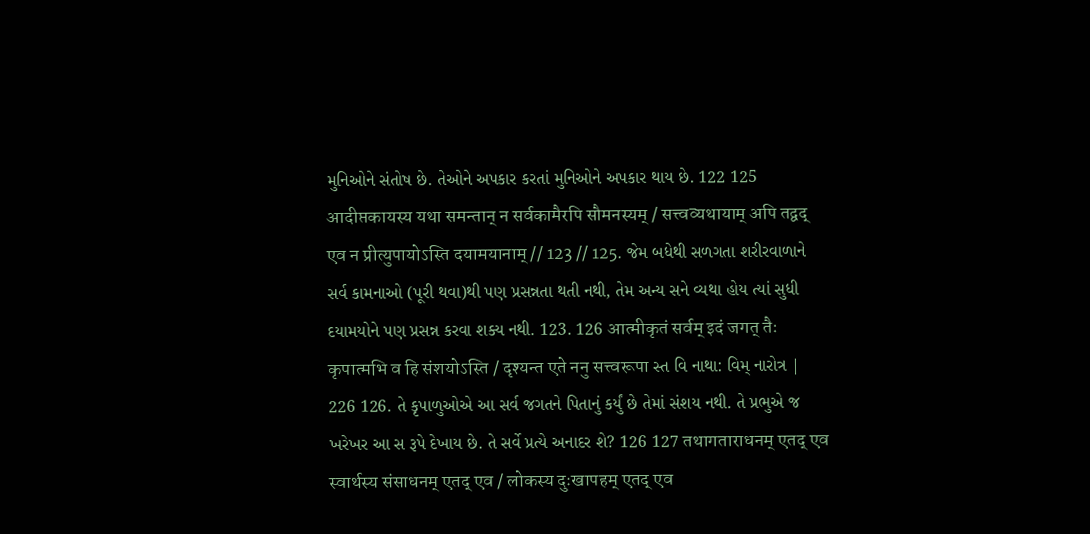મુનિઓને સંતોષ છે. તેઓને અપકાર કરતાં મુનિઓને અપકાર થાય છે. 122 125 आदीप्तकायस्य यथा समन्तान् न सर्वकामैरपि सौमनस्यम् / सत्त्वव्यथायाम् अपि तद्वद् एव न प्रीत्युपायोऽस्ति दयामयानाम् // 123 // 125. જેમ બધેથી સળગતા શરીરવાળાને સર્વ કામનાઓ (પૂરી થવા)થી પણ પ્રસન્નતા થતી નથી, તેમ અન્ય સને વ્યથા હોય ત્યાં સુધી દયામયોને પણ પ્રસન્ન કરવા શક્ય નથી. 123. 126 आत्मीकृतं सर्वम् इदं जगत् तैः कृपात्मभि व हि संशयोऽस्ति / दृश्यन्त एते ननु सत्त्वरूपा સ્ત વિ નાથા: વિમ્ નારોત્ર | 226 126. તે કૃપાળુઓએ આ સર્વ જગતને પિતાનું કર્યું છે તેમાં સંશય નથી. તે પ્રભુએ જ ખરેખર આ સ રૂપે દેખાય છે. તે સર્વે પ્રત્યે અનાદર શે? 126 127 तथागताराधनम् एतद् एव स्वार्थस्य संसाधनम् एतद् एव / लोकस्य दुःखापहम् एतद् एव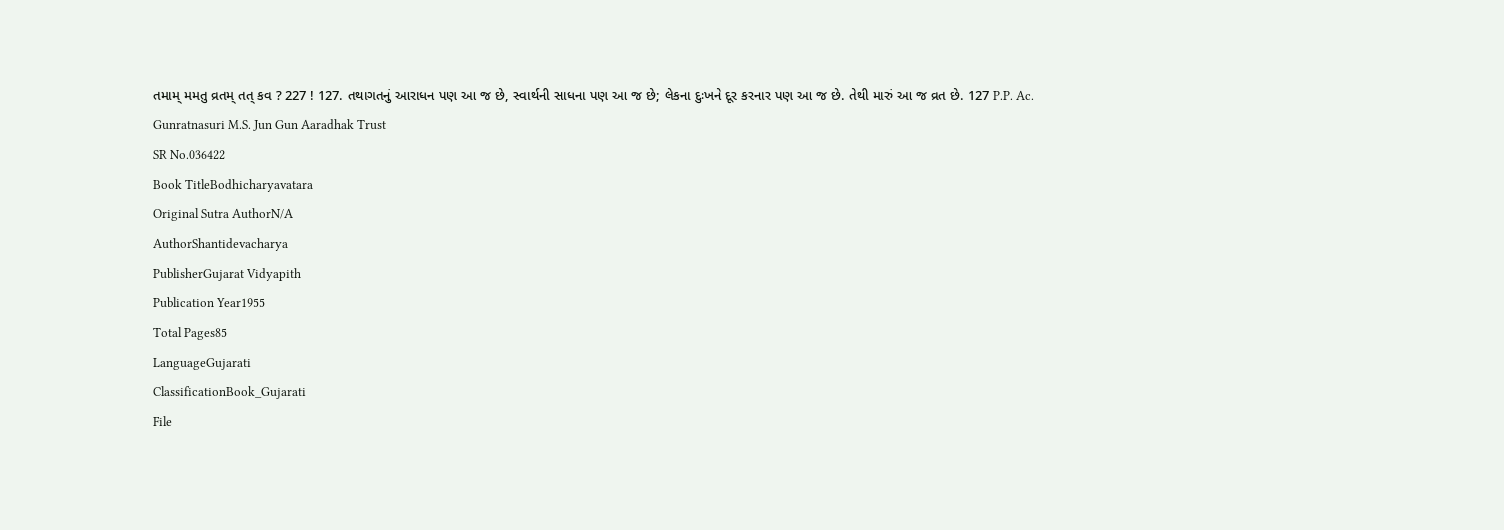તમામ્ મમતુ વ્રતમ્ તત્ કવ ? 227 ! 127. તથાગતનું આરાધન પણ આ જ છે, સ્વાર્થની સાધના પણ આ જ છે; લેકના દુઃખને દૂર કરનાર પણ આ જ છે. તેથી મારું આ જ વ્રત છે. 127 P.P. Ac. Gunratnasuri M.S. Jun Gun Aaradhak Trust
SR No.036422
Book TitleBodhicharyavatara
Original Sutra AuthorN/A
AuthorShantidevacharya
PublisherGujarat Vidyapith
Publication Year1955
Total Pages85
LanguageGujarati
ClassificationBook_Gujarati
File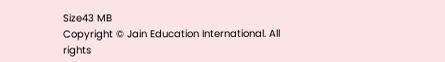Size43 MB
Copyright © Jain Education International. All rights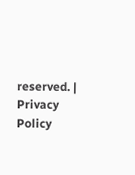reserved. | Privacy Policy